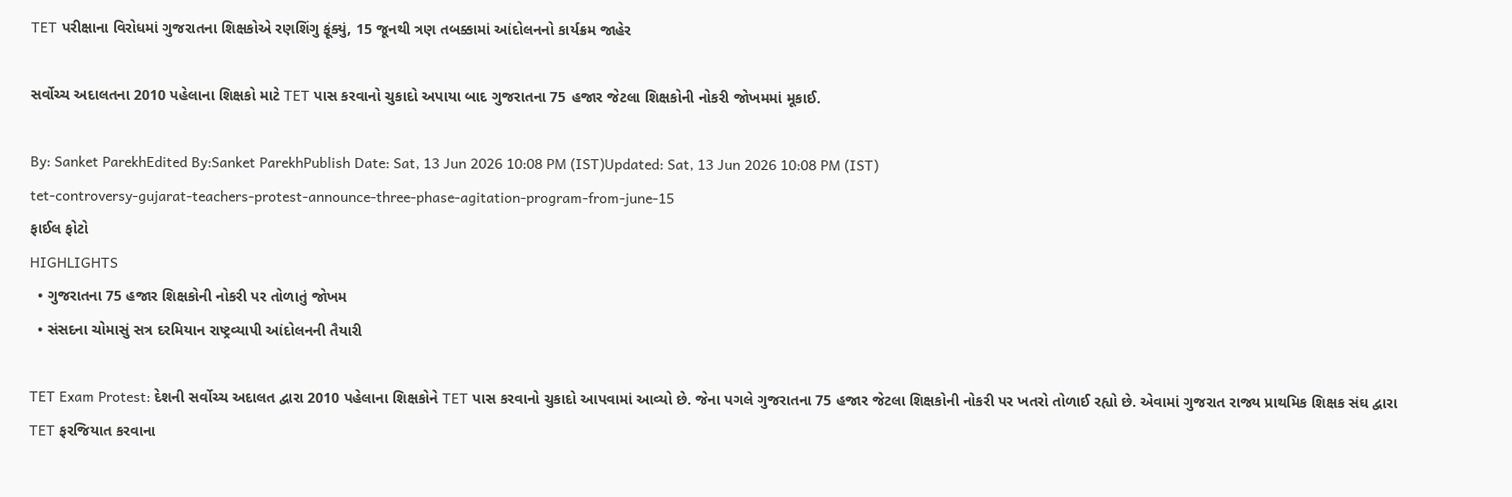TET પરીક્ષાના વિરોધમાં ગુજરાતના શિક્ષકોએ રણશિંગુ ફૂંક્યું, 15 જૂનથી ત્રણ તબક્કામાં આંદોલનનો કાર્યક્રમ જાહેર

સર્વોચ્ચ અદાલતના 2010 પહેલાના શિક્ષકો માટે TET પાસ કરવાનો ચુકાદો અપાયા બાદ ગુજરાતના 75 હજાર જેટલા શિક્ષકોની નોકરી જોખમમાં મૂકાઈ.

By: Sanket ParekhEdited By:Sanket ParekhPublish Date: Sat, 13 Jun 2026 10:08 PM (IST)Updated: Sat, 13 Jun 2026 10:08 PM (IST)
tet-controversy-gujarat-teachers-protest-announce-three-phase-agitation-program-from-june-15
ફાઈલ ફોટો
HIGHLIGHTS
  • ગુજરાતના 75 હજાર શિક્ષકોની નોકરી પર તોળાતું જોખમ
  • સંસદના ચોમાસું સત્ર દરમિયાન રાષ્ટ્રવ્યાપી આંદોલનની તૈયારી

TET Exam Protest: દેશની સર્વોચ્ચ અદાલત દ્વારા 2010 પહેલાના શિક્ષકોને TET પાસ કરવાનો ચુકાદો આપવામાં આવ્યો છે. જેના પગલે ગુજરાતના 75 હજાર જેટલા શિક્ષકોની નોકરી પર ખતરો તોળાઈ રહ્યો છે. એવામાં ગુજરાત રાજ્ય પ્રાથમિક શિક્ષક સંઘ દ્વારા TET ફરજિયાત કરવાના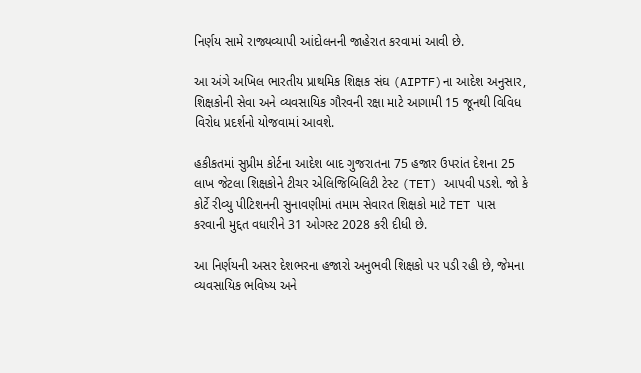નિર્ણય સામે રાજ્યવ્યાપી આંદોલનની જાહેરાત કરવામાં આવી છે.

આ અંગે અખિલ ભારતીય પ્રાથમિક શિક્ષક સંઘ (AIPTF)ના આદેશ અનુસાર, શિક્ષકોની સેવા અને વ્યવસાયિક ગૌરવની રક્ષા માટે આગામી 15 જૂનથી વિવિધ વિરોધ પ્રદર્શનો યોજવામાં આવશે.

હકીકતમાં સુપ્રીમ કોર્ટના આદેશ બાદ ગુજરાતના 75 હજાર ઉપરાંત દેશના 25 લાખ જેટલા શિક્ષકોને ટીચર એલિજિબિલિટી ટેસ્ટ (TET) આપવી પડશે. જો કે કોર્ટે રીવ્યુ પીટિશનની સુનાવણીમાં તમામ સેવારત શિક્ષકો માટે TET પાસ કરવાની મુદ્દત વધારીને 31 ઓગસ્ટ 2028 કરી દીધી છે.

આ નિર્ણયની અસર દેશભરના હજારો અનુભવી શિક્ષકો પર પડી રહી છે, જેમના વ્યવસાયિક ભવિષ્ય અને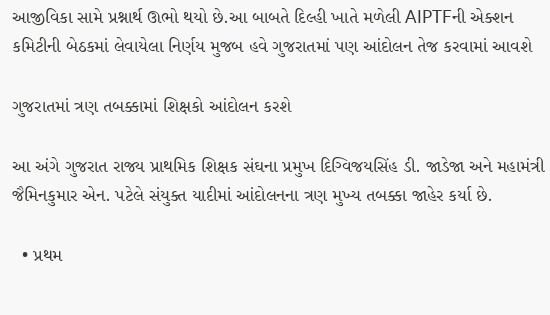આજીવિકા સામે પ્રશ્નાર્થ ઊભો થયો છે.આ બાબતે દિલ્હી ખાતે મળેલી AIPTFની એક્શન કમિટીની બેઠકમાં લેવાયેલા નિર્ણય મુજબ હવે ગુજરાતમાં પણ આંદોલન તેજ કરવામાં આવશે

ગુજરાતમાં ત્રણ તબક્કામાં શિક્ષકો આંદોલન કરશે

આ અંગે ગુજરાત રાજ્ય પ્રાથમિક શિક્ષક સંઘના પ્રમુખ દિગ્વિજયસિંહ ડી. જાડેજા અને મહામંત્રી જૈમિનકુમાર એન. પટેલે સંયુક્ત યાદીમાં આંદોલનના ત્રણ મુખ્ય તબક્કા જાહેર કર્યા છે.

  • પ્રથમ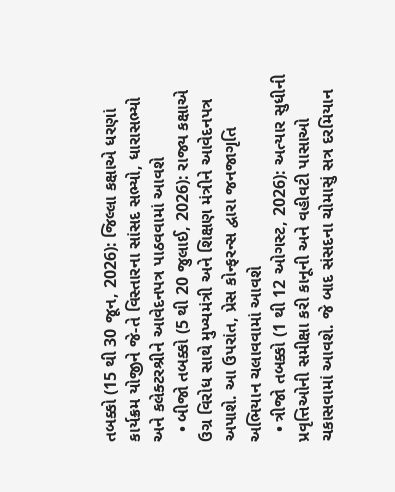તબક્કો (15 થી 30 જૂન, 2026): જિલ્લા કક્ષાએ ધરણાં કાર્યક્રમ યોજીને જે-તે વિસ્તારના સાંસદ સભ્યો, ધારાસભ્યો અને કલેક્ટરશ્રીને આવેદનપત્ર પાઠવવામાં આવશે
  • બીજો તબક્કો (5 થી 20 જુલાઈ, 2026): રાજ્ય કક્ષાએ ઉગ્ર વિરોધ સાથે મુખ્યમંત્રી અને શિક્ષણ મંત્રીને આવેદનપત્ર અપાશે. આ ઉપરાંત, પ્રેસ કોન્ફરન્સ દ્વારા જનજાગૃતિ અભિયાન ચલાવવામાં આવશે
  • ત્રીજો તબક્કો (1 થી 12 ઓગસ્ટ, 2026): અત્યાર સુધીની પ્રવૃત્તિઓની સમીક્ષા કરી કાનૂની અને વહીવટી પાસાઓ ચકાસવામાં આવશે. જે બાદ સંસદના ચોમાસું સત્ર દરમિયાન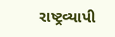રાષ્ટ્રવ્યાપી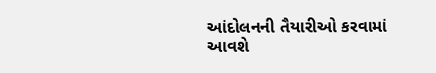આંદોલનની તૈયારીઓ કરવામાં આવશે